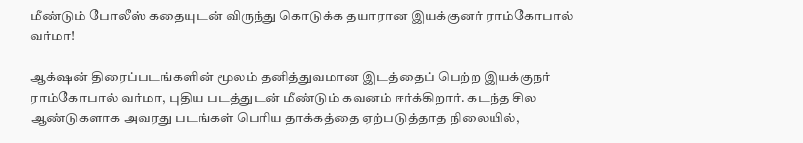மீண்டும் போலீஸ் கதையுடன் விருந்து கொடுக்க தயாரான இயக்குனர் ராம்கோபால் வர்மா!

ஆக்‌ஷன் திரைப்படங்களின் மூலம் தனித்துவமான இடத்தைப் பெற்ற இயக்குநர் ராம்கோபால் வர்மா, புதிய படத்துடன் மீண்டும் கவனம் ஈர்க்கிறார். கடந்த சில ஆண்டுகளாக அவரது படங்கள் பெரிய தாக்கத்தை ஏற்படுத்தாத நிலையில்,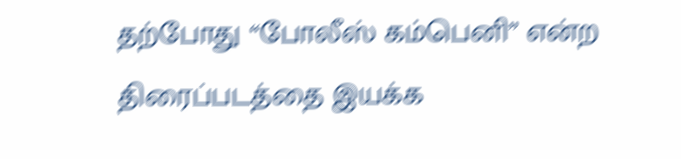தற்போது “போலீஸ் கம்பெனி” என்ற திரைப்படத்தை இயக்க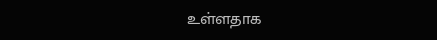உள்ளதாக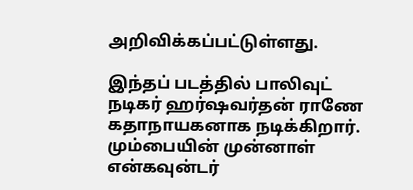அறிவிக்கப்பட்டுள்ளது.

இந்தப் படத்தில் பாலிவுட் நடிகர் ஹர்ஷவர்தன் ராணே கதாநாயகனாக நடிக்கிறார். மும்பையின் முன்னாள் என்கவுன்டர்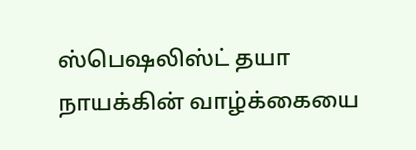ஸ்பெஷலிஸ்ட் தயா நாயக்கின் வாழ்க்கையை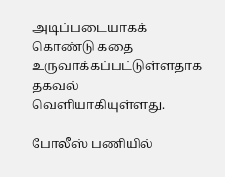அடிப்படையாகக் கொண்டு கதை உருவாக்கப்பட்டுள்ளதாக தகவல் வெளியாகியுள்ளது.

போலீஸ் பணியில்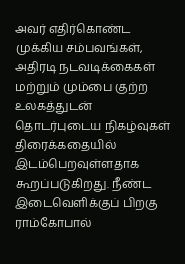அவர் எதிர்கொண்ட முக்கிய சம்பவங்கள், அதிரடி நடவடிக்கைகள் மற்றும் மும்பை குற்ற உலகத்துடன் தொடர்புடைய நிகழ்வுகள் திரைக்கதையில் இடம்பெறவுள்ளதாக கூறப்படுகிறது. நீண்ட இடைவெளிக்குப் பிறகு ராம்கோபால்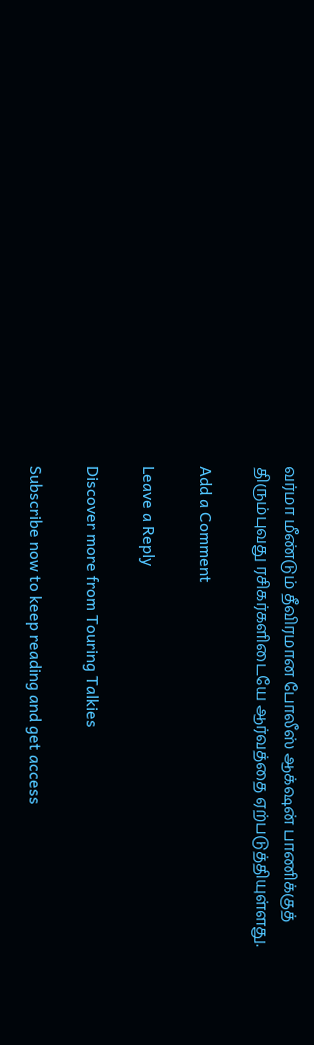வர்மா மீண்டும் தீவிரமான போலீஸ் ஆக்‌ஷன் பாணிக்குத் திரும்புவது ரசிகர்களிடையே ஆர்வத்தை ஏற்படுத்தியுள்ளது.

Add a Comment

Leave a Reply

Discover more from Touring Talkies

Subscribe now to keep reading and get access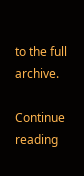to the full archive.

Continue reading